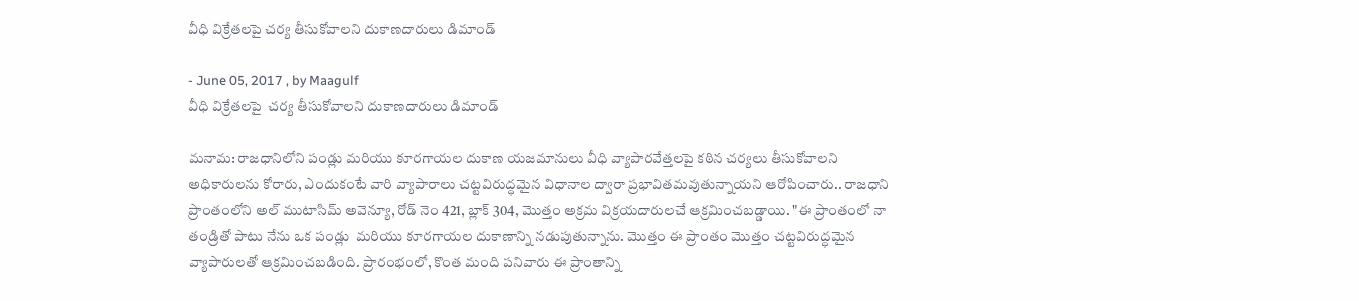వీధి విక్రేతలపై చర్య తీసుకోవాలని దుకాణదారులు డిమాండ్

- June 05, 2017 , by Maagulf
వీధి విక్రేతలపై  చర్య తీసుకోవాలని దుకాణదారులు డిమాండ్

మనామ: రాజధానిలోని పండ్లు మరియు కూరగాయల దుకాణ యజమానులు వీధి వ్యాపారవేత్తలపై కఠిన చర్యలు తీసుకోవాలని అధికారులను కోరారు, ఎందుకంటే వారి వ్యాపారాలు చట్టవిరుద్ధమైన విధానాల ద్వారా ప్రభావితమవుతున్నాయని ఆరోపించారు.. రాజధాని ప్రాంతంలోని అల్ ముటాసిమ్ అవెన్యూ, రోడ్ నెం 421, బ్లాక్ 304, మొత్తం అక్రమ విక్రయదారులచే ఆక్రమించబడ్డాయి. "ఈ ప్రాంతంలో నా తండ్రితో పాటు నేను ఒక పండ్లు  మరియు కూరగాయల దుకాణాన్ని నడుపుతున్నాను. మొత్తం ఈ ప్రాంతం మొత్తం చట్టవిరుద్ధమైన వ్యాపారులతో ఆక్రమించబడింది. ప్రారంభంలో, కొంత మంది పనివారు ఈ ప్రాంతాన్ని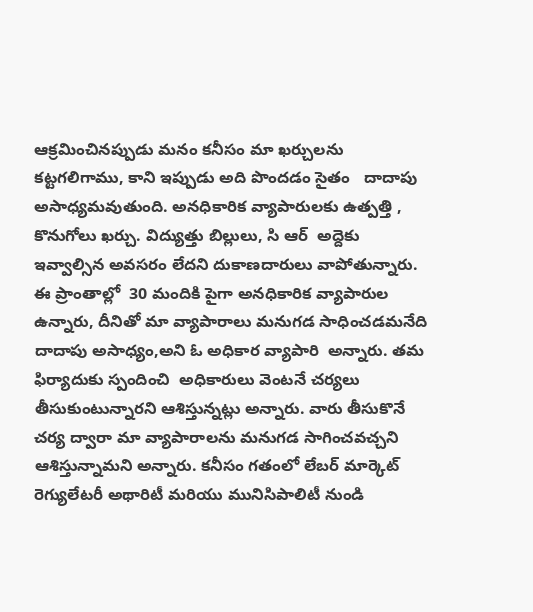ఆక్రమించినప్పుడు మనం కనీసం మా ఖర్చులను కట్టగలిగాము, కాని ఇప్పుడు అది పొందడం సైతం   దాదాపు అసాధ్యమవుతుంది. అనధికారిక వ్యాపారులకు ఉత్పత్తి , కొనుగోలు ఖర్చు. విద్యుత్తు బిల్లులు, సి ఆర్  అద్దెకు ఇవ్వాల్సిన అవసరం లేదని దుకాణదారులు వాపోతున్నారు. ఈ ప్రాంతాల్లో  30 మందికి పైగా అనధికారిక వ్యాపారుల ఉన్నారు, దీనితో మా వ్యాపారాలు మనుగడ సాధించడమనేది దాదాపు అసాధ్యం,అని ఓ అధికార వ్యాపారి  అన్నారు. తమ ఫిర్యాదుకు స్పందించి  అధికారులు వెంటనే చర్యలు తీసుకుంటున్నారని ఆశిస్తున్నట్లు అన్నారు. వారు తీసుకొనే చర్య ద్వారా మా వ్యాపారాలను మనుగడ సాగించవచ్చని ఆశిస్తున్నామని అన్నారు. కనీసం గతంలో లేబర్ మార్కెట్ రెగ్యులేటరీ అథారిటీ మరియు మునిసిపాలిటీ నుండి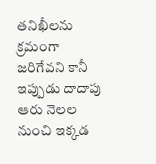తనిఖీలను క్రమంగా జరిగేవని కానీ ఇప్పుడు దాదాపు ఆరు నెలల నుంచి ఇక్కడ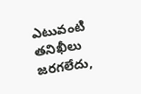ఎటువంటి తనిఖీలు జరగలేదు,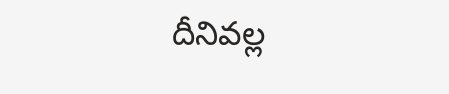దీనివల్ల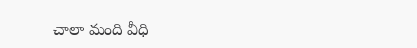చాలా మంది వీధి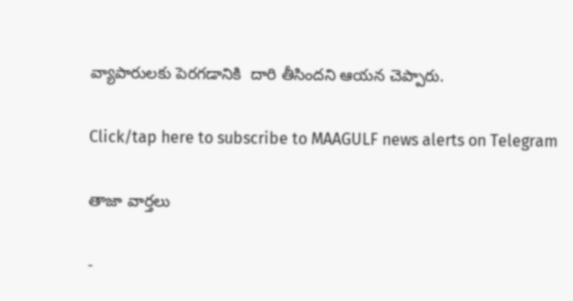వ్యాపారులకు పెరగడానికి  దారి తీసిందని ఆయన చెప్పారు.

Click/tap here to subscribe to MAAGULF news alerts on Telegram

తాజా వార్తలు

-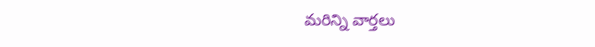మరిన్ని వార్తలు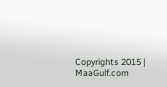Copyrights 2015 | MaaGulf.com